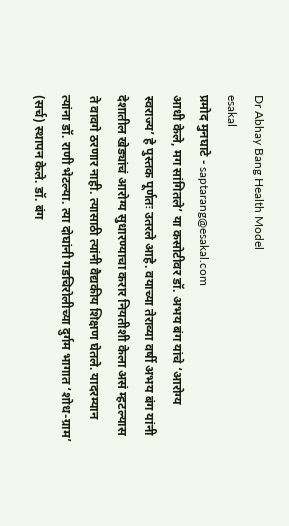Dr Abhay Bang Health Model
esakal
प्रमोद मुनघाटे - saptarang@esakal.com
आधी केले, मग सांगितले’ या कसोटीवर डॉ. अभय बंग यांचे ‘आरोग्य स्वराज्य’ हे पुस्तक पूर्णतः उतरले आहे. वयाच्या तेराव्या वर्षी अभय बंग यांनी देशातील खेड्यांचं आरोग्य सुधारण्याचा करार नियतीशी केला असं म्हटल्यास ते वावगे ठरणार नाही. त्यासाठी त्यांनी वैद्यकीय शिक्षण घेतले. यादरम्यान त्यांना डॉ. राणी भेटल्या. त्या दोघांनी गडचिरोलीच्या दुर्गम भागात ‘शोध-ग्राम’ (सर्च) स्थापन केले. डॉ. बंग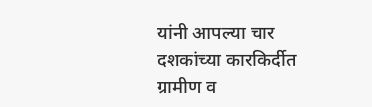यांनी आपल्या चार दशकांच्या कारकिर्दीत ग्रामीण व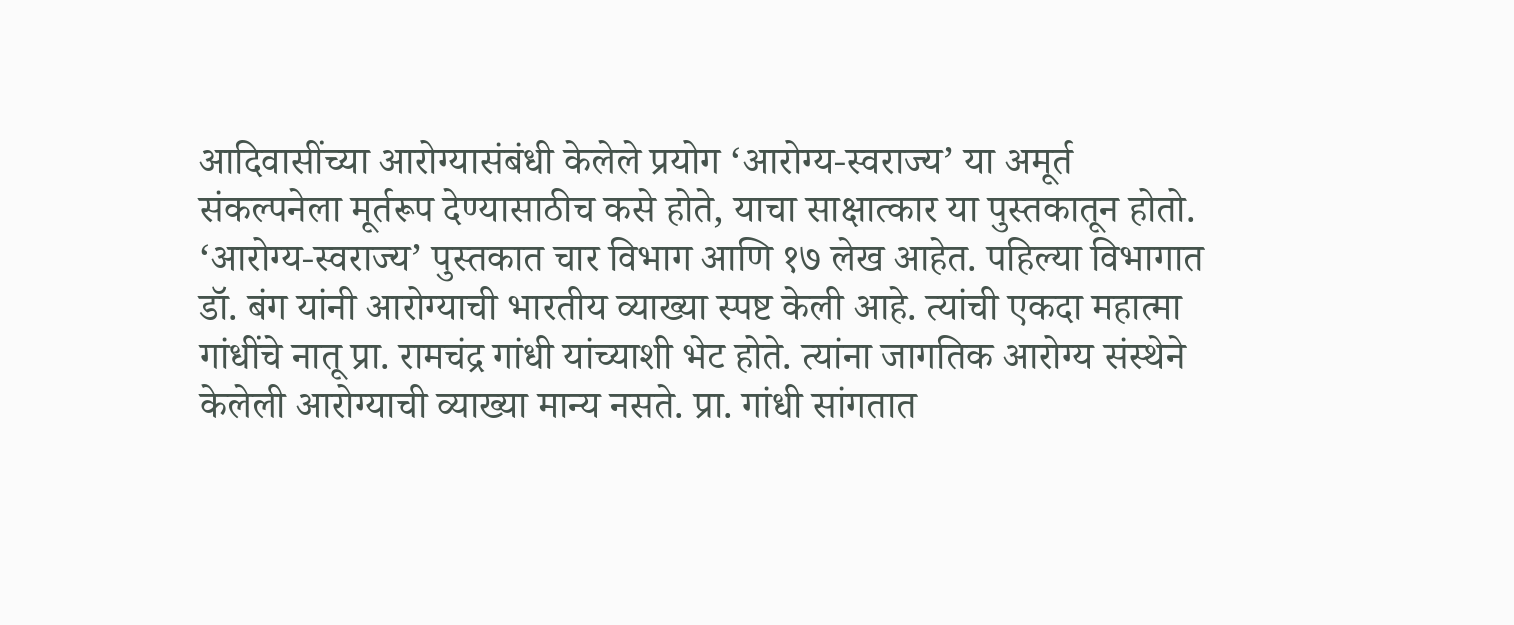आदिवासींच्या आरोग्यासंबंधी केलेले प्रयोग ‘आरोग्य-स्वराज्य’ या अमूर्त संकल्पनेला मूर्तरूप देण्यासाठीच कसे होते, याचा साक्षात्कार या पुस्तकातून होतो.
‘आरोग्य-स्वराज्य’ पुस्तकात चार विभाग आणि १७ लेख आहेत. पहिल्या विभागात डॉ. बंग यांनी आरोग्याची भारतीय व्याख्या स्पष्ट केली आहे. त्यांची एकदा महात्मा गांधींचे नातू प्रा. रामचंद्र गांधी यांच्याशी भेट होते. त्यांना जागतिक आरोग्य संस्थेने केलेली आरोग्याची व्याख्या मान्य नसते. प्रा. गांधी सांगतात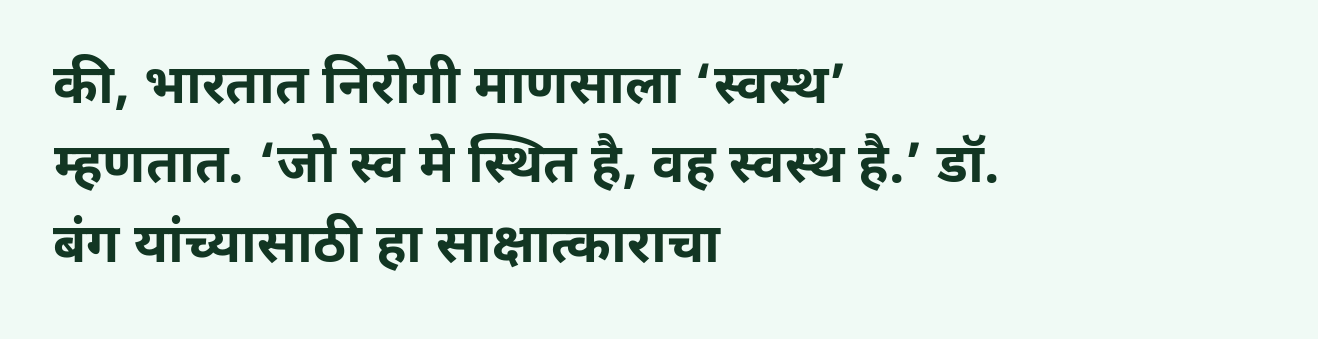की, भारतात निरोगी माणसाला ‘स्वस्थ’ म्हणतात. ‘जो स्व मे स्थित है, वह स्वस्थ है.’ डॉ. बंग यांच्यासाठी हा साक्षात्काराचा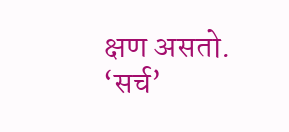क्षण असतो. ‘सर्च’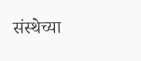संस्थेच्या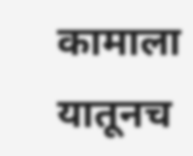कामाला यातूनच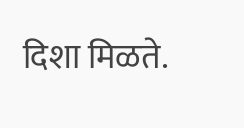दिशा मिळते.